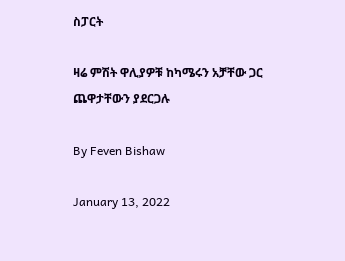ስፓርት

ዛሬ ምሽት ዋሊያዎቹ ከካሜሩን አቻቸው ጋር ጨዋታቸውን ያደርጋሉ

By Feven Bishaw

January 13, 2022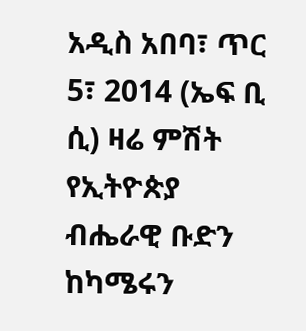አዲስ አበባ፣ ጥር 5፣ 2014 (ኤፍ ቢ ሲ) ዛሬ ምሽት የኢትዮጵያ ብሔራዊ ቡድን ከካሜሩን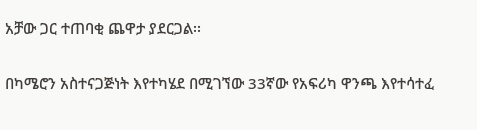አቻው ጋር ተጠባቂ ጨዋታ ያደርጋል፡፡

በካሜሮን አስተናጋጅነት እየተካሄደ በሚገኘው 33ኛው የአፍሪካ ዋንጫ እየተሳተፈ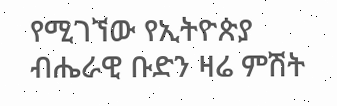የሚገኘው የኢትዮጵያ ብሔራዊ ቡድን ዛሬ ምሽት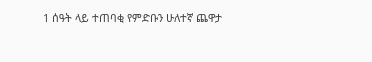1 ሰዓት ላይ ተጠባቂ የምድቡን ሁለተኛ ጨዋታ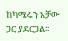ከካሜሩን አቻው ጋር ያደርጋል፡፡